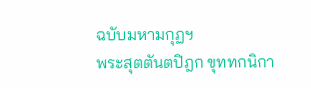ฉบับมหามกุฏฯ
พระสุตตันตปิฎก ขุททกนิกา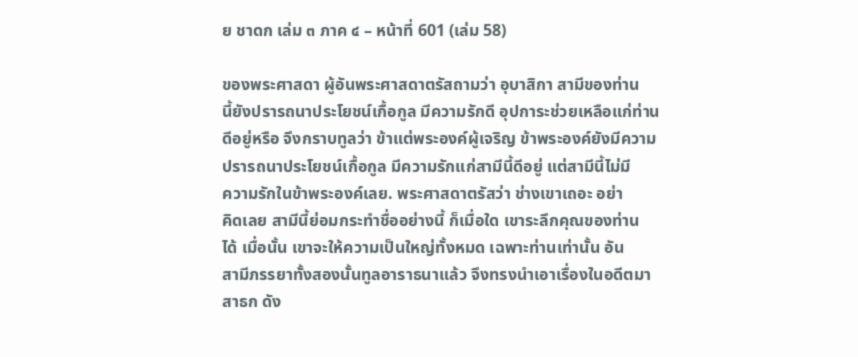ย ชาดก เล่ม ๓ ภาค ๔ – หน้าที่ 601 (เล่ม 58)

ของพระศาสดา ผู้อันพระศาสดาตรัสถามว่า อุบาสิกา สามีของท่าน
นี้ยังปรารถนาประโยชน์เกื้อกูล มีความรักดี อุปการะช่วยเหลือแก่ท่าน
ดีอยู่หรือ จึงกราบทูลว่า ข้าแต่พระองค์ผู้เจริญ ข้าพระองค์ยังมีความ
ปรารถนาประโยชน์เกื้อกูล มีความรักแก่สามีนี้ดีอยู่ แต่สามีนี้ไม่มี
ความรักในข้าพระองค์เลย. พระศาสดาตรัสว่า ช่างเขาเถอะ อย่า
คิดเลย สามีนี้ย่อมกระทำชื่ออย่างนี้ ก็เมื่อใด เขาระลึกคุณของท่าน
ได้ เมื่อนั้น เขาจะให้ความเป็นใหญ่ทั้งหมด เฉพาะท่านเท่านั้น อัน
สามีภรรยาทั้งสองนั้นทูลอาราธนาแล้ว จึงทรงนำเอาเรื่องในอดีตมา
สาธก ดัง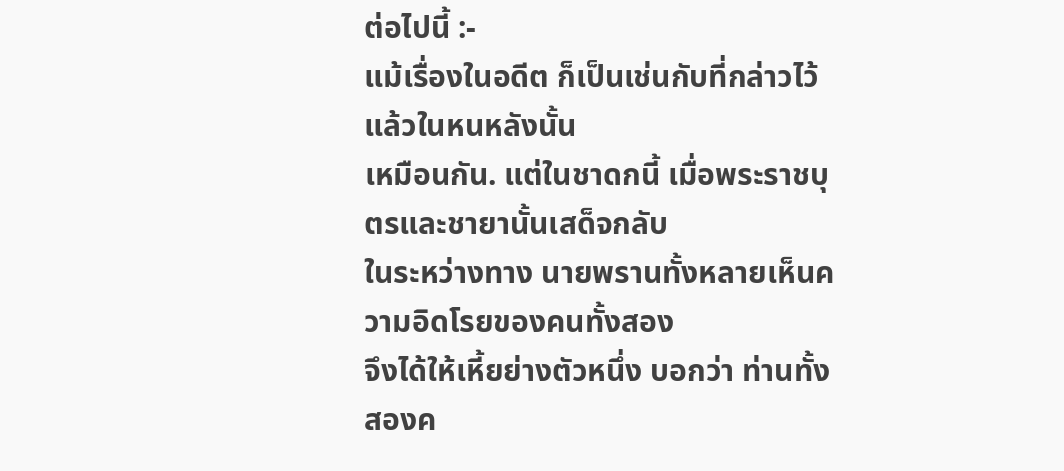ต่อไปนี้ :-
แม้เรื่องในอดีต ก็เป็นเช่นกับที่กล่าวไว้แล้วในหนหลังนั้น
เหมือนกัน. แต่ในชาดกนี้ เมื่อพระราชบุตรและชายานั้นเสด็จกลับ
ในระหว่างทาง นายพรานทั้งหลายเห็นความอิดโรยของคนทั้งสอง
จึงได้ให้เหี้ยย่างตัวหนึ่ง บอกว่า ท่านทั้งสองค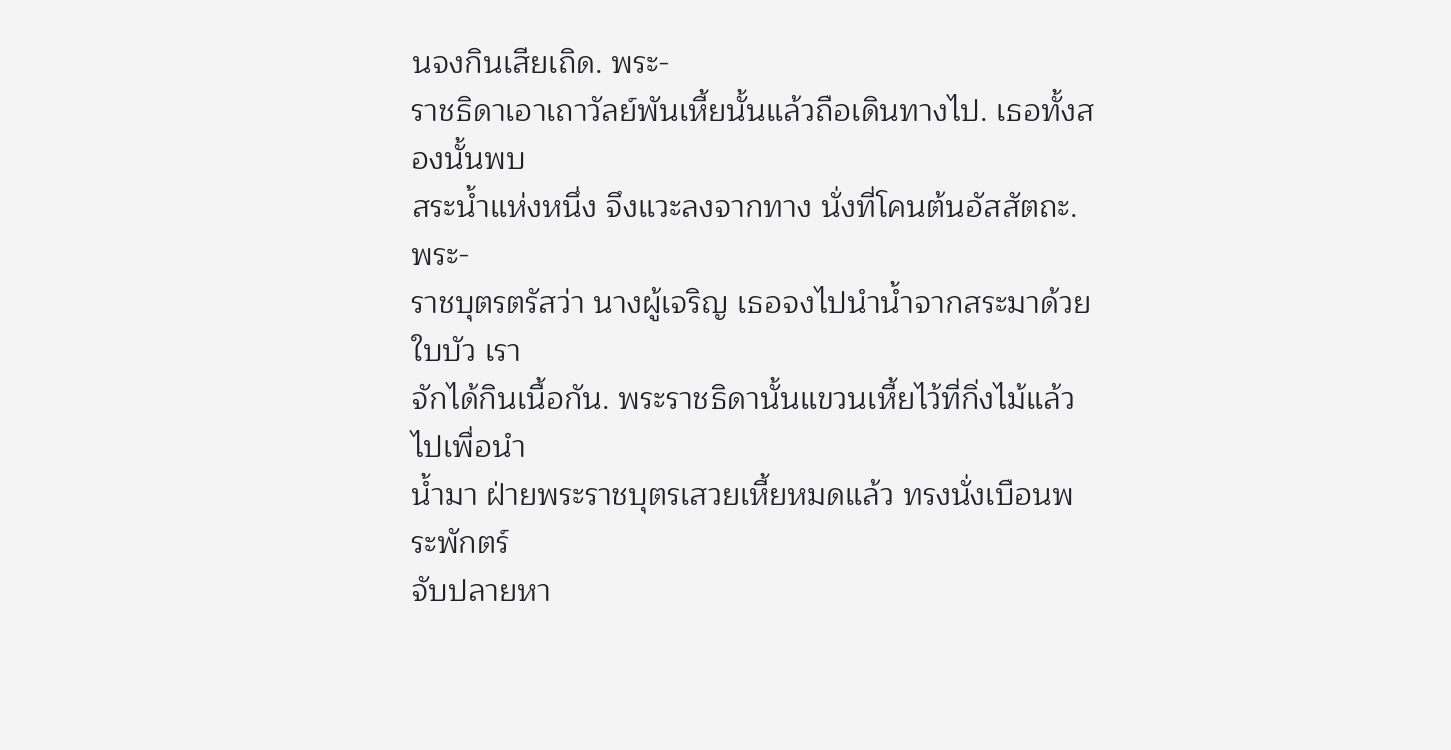นจงกินเสียเถิด. พระ-
ราชธิดาเอาเถาวัลย์พันเหี้ยนั้นแล้วถือเดินทางไป. เธอทั้งสองนั้นพบ
สระน้ำแห่งหนึ่ง จึงแวะลงจากทาง นั่งที่โคนต้นอัสสัตถะ. พระ-
ราชบุตรตรัสว่า นางผู้เจริญ เธอจงไปนำน้ำจากสระมาด้วยใบบัว เรา
จักได้กินเนื้อกัน. พระราชธิดานั้นแขวนเหี้ยไว้ที่กิ่งไม้แล้วไปเพื่อนำ
น้ำมา ฝ่ายพระราชบุตรเสวยเหี้ยหมดแล้ว ทรงนั่งเบือนพระพักตร์
จับปลายหา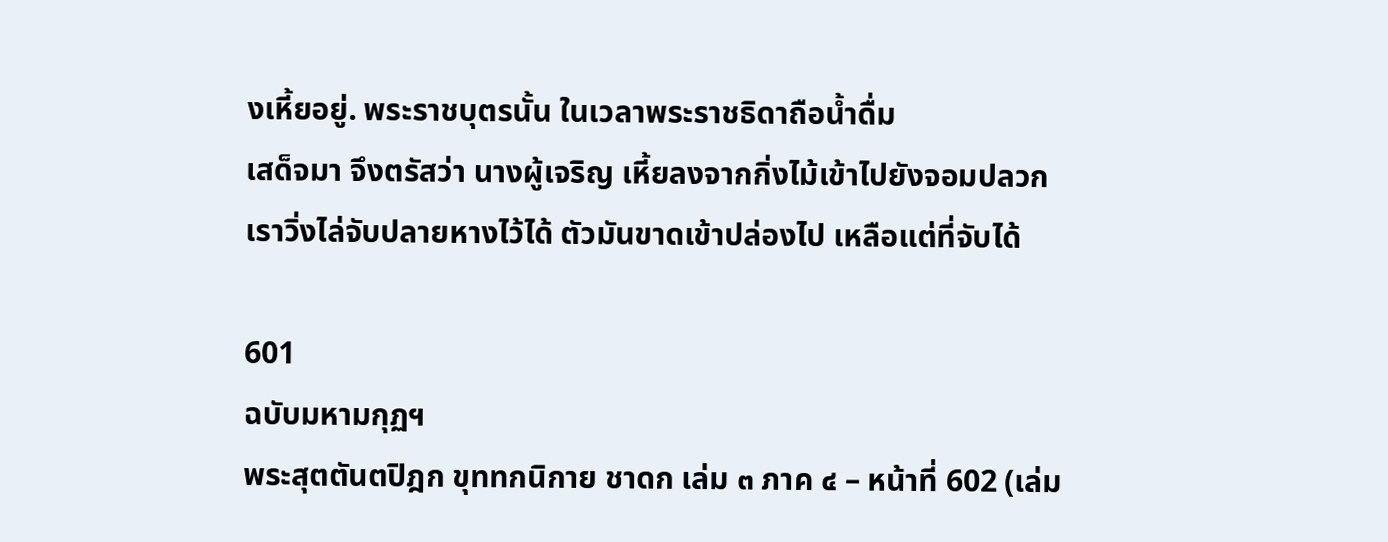งเหี้ยอยู่. พระราชบุตรนั้น ในเวลาพระราชธิดาถือน้ำดื่ม
เสด็จมา จึงตรัสว่า นางผู้เจริญ เหี้ยลงจากกิ่งไม้เข้าไปยังจอมปลวก
เราวิ่งไล่จับปลายหางไว้ได้ ตัวมันขาดเข้าปล่องไป เหลือแต่ที่จับได้

601
ฉบับมหามกุฏฯ
พระสุตตันตปิฎก ขุททกนิกาย ชาดก เล่ม ๓ ภาค ๔ – หน้าที่ 602 (เล่ม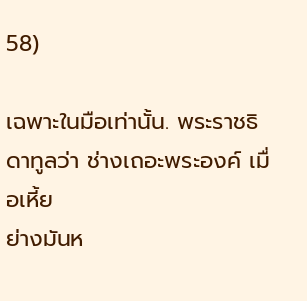58)

เฉพาะในมือเท่านั้น. พระราชธิดาทูลว่า ช่างเถอะพระองค์ เมื่อเหี้ย
ย่างมันห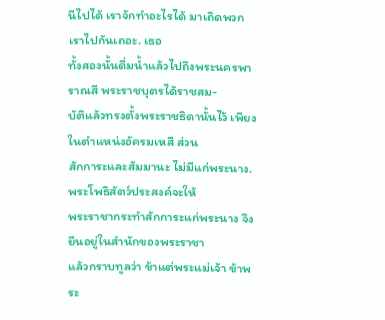นีไปได้ เราจักทำอะไรได้ มาเถิดพวกเราไปกันเถอะ. เธอ
ทั้งสองนั้นดื่มน้ำแล้วไปถึงพระนครพาราณสี พระราชบุตรได้ราชสม-
บัติแล้วทรงตั้งพระราชธิดานั้นไว้ เพียงในตำแหน่งอัครมเหสี ส่วน
สักการะและสัมมานะ ไม่มีแก่พระนาง. พระโพธิสัตว์ประสงค์จะให้
พระราชากระทำสักการะแก่พระนาง จึงยืนอยู่ในสำนักของพระราชา
แล้วกราบทูลว่า ข้าแต่พระแม่เจ้า ข้าพระ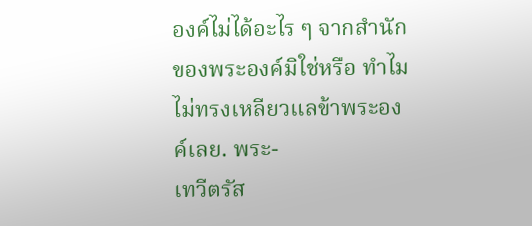องค์ไม่ได้อะไร ๆ จากสำนัก
ของพระองค์มิใช่หรือ ทำไมไม่ทรงเหลียวแลข้าพระองค์เลย. พระ-
เทวีตรัส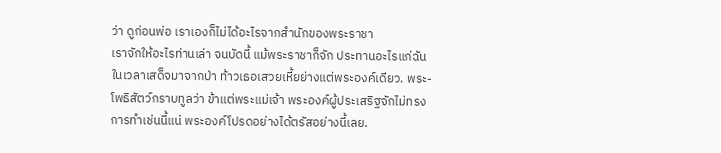ว่า ดูก่อนพ่อ เราเองก็ไม่ได้อะไรจากสำนักของพระราชา
เราจักให้อะไรท่านเล่า จนบัดนี้ แม้พระราชาก็จัก ประทานอะไรแก่ฉัน
ในเวลาเสด็จมาจากป่า ท้าวเธอเสวยเหี้ยย่างแต่พระองค์เดียว. พระ-
โพธิสัตว์กราบทูลว่า ข้าแต่พระแม่เจ้า พระองค์ผู้ประเสริฐจักไม่ทรง
การทำเช่นนี้แน่ พระองค์โปรดอย่างได้ตรัสอย่างนี้เลย.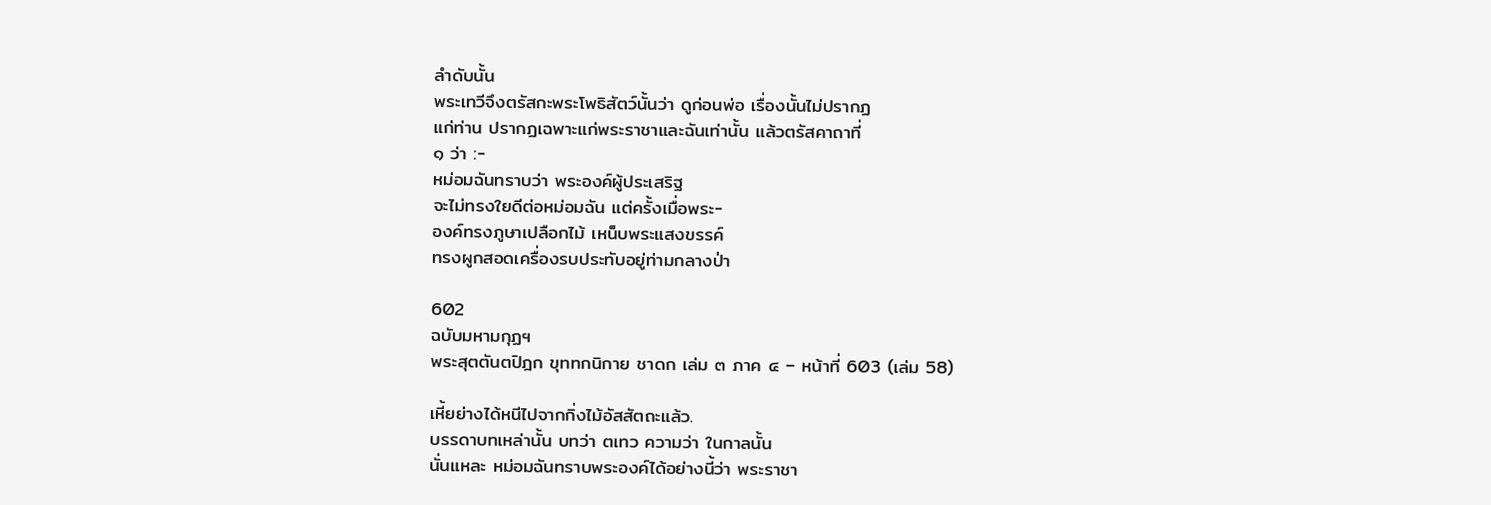ลำดับนั้น
พระเทวีจึงตรัสกะพระโพธิสัตว์นั้นว่า ดูก่อนพ่อ เรื่องนั้นไม่ปรากฏ
แก่ท่าน ปรากฏเฉพาะแก่พระราชาและฉันเท่านั้น แล้วตรัสคาถาที่
๑ ว่า :-
หม่อมฉันทราบว่า พระองค์ผู้ประเสริฐ
จะไม่ทรงใยดีต่อหม่อมฉัน แต่ครั้งเมื่อพระ-
องค์ทรงภูษาเปลือกไม้ เหน็บพระแสงขรรค์
ทรงผูกสอดเครื่องรบประทับอยู่ท่ามกลางป่า

602
ฉบับมหามกุฏฯ
พระสุตตันตปิฎก ขุททกนิกาย ชาดก เล่ม ๓ ภาค ๔ – หน้าที่ 603 (เล่ม 58)

เหี้ยย่างได้หนีไปจากกิ่งไม้อัสสัตถะแล้ว.
บรรดาบทเหล่านั้น บทว่า ตเทว ความว่า ในกาลนั้น
นั่นแหละ หม่อมฉันทราบพระองค์ได้อย่างนี้ว่า พระราชา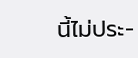นี้ไม่ประ-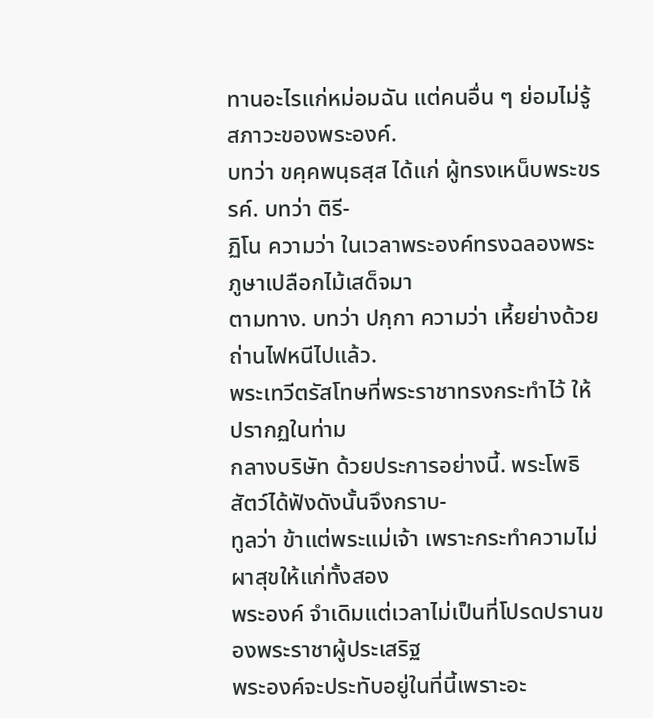ทานอะไรแก่หม่อมฉัน แต่คนอื่น ๆ ย่อมไม่รู้สภาวะของพระองค์.
บทว่า ขคฺคพนฺธสฺส ได้แก่ ผู้ทรงเหน็บพระขรรค์. บทว่า ติรี-
ฏิโน ความว่า ในเวลาพระองค์ทรงฉลองพระภูษาเปลือกไม้เสด็จมา
ตามทาง. บทว่า ปกฺกา ความว่า เหี้ยย่างด้วยถ่านไฟหนีไปแล้ว.
พระเทวีตรัสโทษที่พระราชาทรงกระทำไว้ ให้ปรากฏในท่าม
กลางบริษัท ด้วยประการอย่างนี้. พระโพธิสัตว์ได้ฟังดังนั้นจึงกราบ-
ทูลว่า ข้าแต่พระแม่เจ้า เพราะกระทำความไม่ผาสุขให้แก่ทั้งสอง
พระองค์ จำเดิมแต่เวลาไม่เป็นที่โปรดปรานของพระราชาผู้ประเสริฐ
พระองค์จะประทับอยู่ในที่นี้เพราะอะ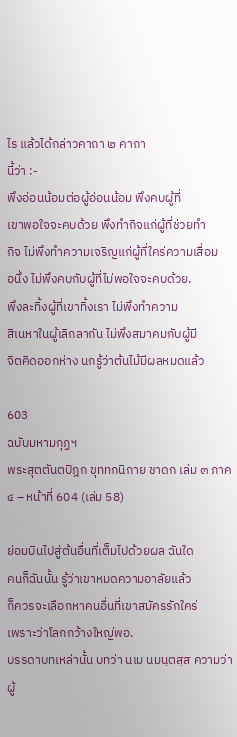ไร แล้วได้กล่าวคาถา ๒ คาถา
นี้ว่า :-
พึงอ่อนน้อมต่อผู้อ่อนน้อม พึงคบผู้ที่
เขาพอใจจะคบด้วย พึงทำกิจแก่ผู้ที่ช่วยทำ
กิจ ไม่พึงทำความเจริญแก่ผู้ที่ใคร่ความเสื่อม
อนึ่ง ไม่พึงคบกับผู้ที่ไม่พอใจจะคบด้วย.
พึงละทิ้งผู้ที่เขาทิ้งเรา ไม่พึงทำความ
สิเนหาในผู้เลิกลากัน ไม่พึงสมาคมกับผู้มี
จิตคิดออกห่าง นกรู้ว่าต้นไม้มีผลหมดแล้ว

603
ฉบับมหามกุฏฯ
พระสุตตันตปิฎก ขุททกนิกาย ชาดก เล่ม ๓ ภาค ๔ – หน้าที่ 604 (เล่ม 58)

ย่อมบินไปสู่ต้นอื่นที่เต็มไปด้วยผล ฉันใด
คนก็ฉันนั้น รู้ว่าเขาหมดความอาลัยแล้ว
ก็ควรจะเลือกหาคนอื่นที่เขาสมัครรักใคร่
เพราะว่าโลกกว้างใหญ่พอ.
บรรดาบทเหล่านั้น บทว่า นเม นมนฺตสฺส ความว่า ผู้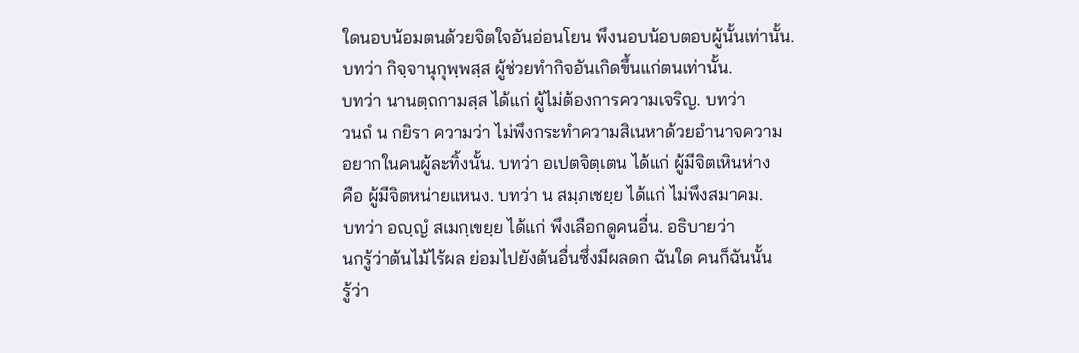ใดนอบน้อมตนด้วยจิตใจอันอ่อนโยน พึงนอบน้อบตอบผู้นั้นเท่านั้น.
บทว่า กิจฺจานุกุพฺพสฺส ผู้ช่วยทำกิจอันเกิดขึ้นแก่ตนเท่านั้น.
บทว่า นานตฺถกามสฺส ได้แก่ ผู้ไม่ต้องการความเจริญ. บทว่า
วนถํ น กยิรา ความว่า ไม่พึงกระทำความสิเนหาด้วยอำนาจความ
อยากในคนผู้ละทิ้งนั้น. บทว่า อเปตจิตฺเตน ได้แก่ ผู้มีจิตเหินห่าง
คือ ผู้มีจิตหน่ายแหนง. บทว่า น สมฺภเชยฺย ได้แก่ ไม่พึงสมาคม.
บทว่า อญฺญํ สเมกฺเขยฺย ได้แก่ พึงเลือกดูคนอื่น. อธิบายว่า
นกรู้ว่าต้นไม้ไร้ผล ย่อมไปยังต้นอื่นซึ่งมีผลดก ฉันใด คนก็ฉันนั้น
รู้ว่า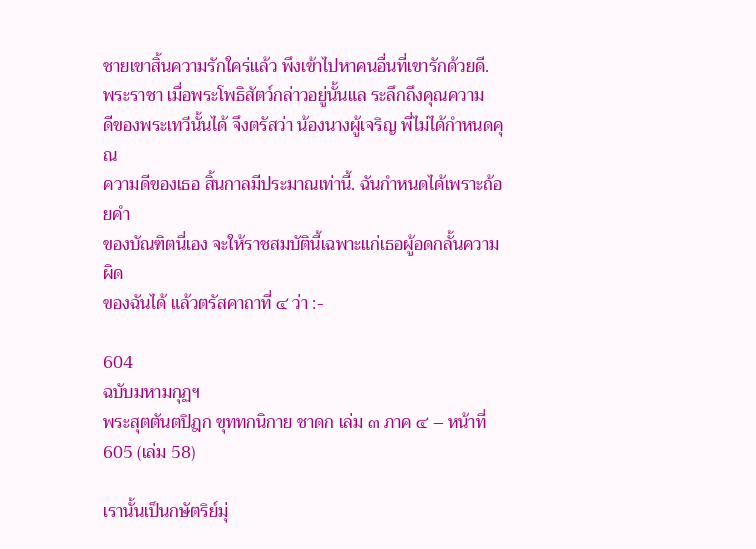ชายเขาสิ้นความรักใคร่แล้ว พึงเข้าไปหาคนอื่นที่เขารักด้วยดี.
พระราชา เมื่อพระโพธิสัตว์กล่าวอยู่นั้นแล ระลึกถึงคุณความ
ดีของพระเทวีนั้นได้ จึงตรัสว่า น้องนางผู้เจริญ พี่ไม่ได้กำหนดคุณ
ความดีของเธอ สิ้นกาลมีประมาณเท่านี้. ฉันกำหนดได้เพราะถ้อยคำ
ของบัณฑิตนี่เอง จะให้ราชสมบัตินี้เฉพาะแก่เธอผู้อดกลั้นความผิด
ของฉันได้ แล้วตรัสคาถาที่ ๔ ว่า :-

604
ฉบับมหามกุฏฯ
พระสุตตันตปิฎก ขุททกนิกาย ชาดก เล่ม ๓ ภาค ๔ – หน้าที่ 605 (เล่ม 58)

เรานั้นเป็นกษัตริย์มุ่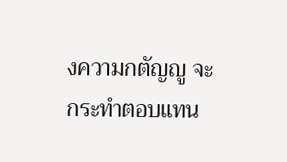งความกตัญญู จะ
กระทำตอบแทน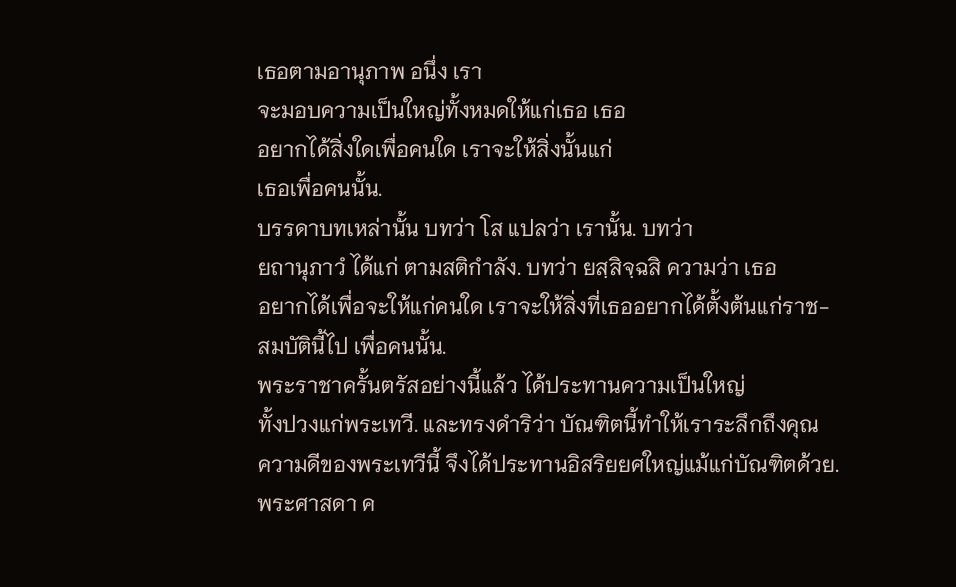เธอตามอานุภาพ อนึ่ง เรา
จะมอบความเป็นใหญ่ทั้งหมดให้แก่เธอ เธอ
อยากได้สิ่งใดเพื่อคนใด เราจะให้สิ่งนั้นแก่
เธอเพื่อคนนั้น.
บรรดาบทเหล่านั้น บทว่า โส แปลว่า เรานั้น. บทว่า
ยถานุภาวํ ได้แก่ ตามสติกำลัง. บทว่า ยสฺสิจฺฉสิ ความว่า เธอ
อยากได้เพื่อจะให้แก่คนใด เราจะให้สิ่งที่เธออยากได้ตั้งต้นแก่ราช-
สมบัตินี้ไป เพื่อคนนั้น.
พระราชาครั้นตรัสอย่างนี้แล้ว ได้ประทานความเป็นใหญ่
ทั้งปวงแก่พระเทวี. และทรงดำริว่า บัณฑิตนี้ทำให้เราระลึกถึงคุณ
ความดีของพระเทวีนี้ จึงได้ประทานอิสริยยศใหญ่แม้แก่บัณฑิตด้วย.
พระศาสดา ค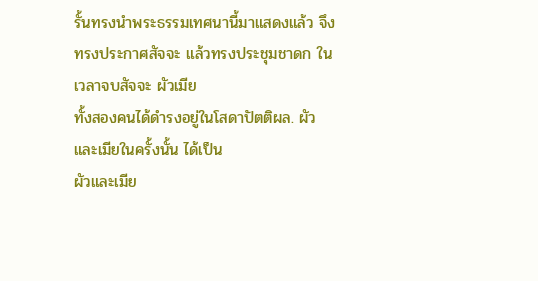รั้นทรงนำพระธรรมเทศนานี้มาแสดงแล้ว จึง
ทรงประกาศสัจจะ แล้วทรงประชุมชาดก ในเวลาจบสัจจะ ผัวเมีย
ทั้งสองคนได้ดำรงอยู่ในโสดาปัตติผล. ผัวและเมียในครั้งนั้น ได้เป็น
ผัวและเมีย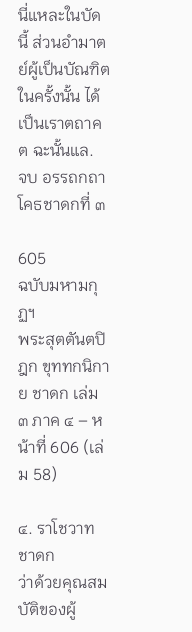นี่แหละในบัดนี้ ส่วนอำมาตย์ผู้เป็นบัณฑิตในครั้งนั้น ได้
เป็นเราตถาคต ฉะนั้นแล.
จบ อรรถกถาโคธชาดกที่ ๓

605
ฉบับมหามกุฏฯ
พระสุตตันตปิฎก ขุททกนิกาย ชาดก เล่ม ๓ ภาค ๔ – หน้าที่ 606 (เล่ม 58)

๔. ราโชวาทชาดก
ว่าด้วยคุณสมบัติของผู้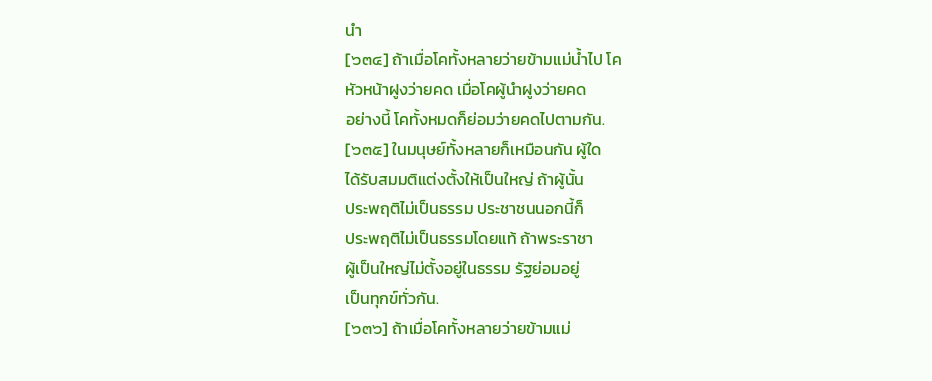นำ
[๖๓๔] ถ้าเมื่อโคทั้งหลายว่ายข้ามแม่น้ำไป โค
หัวหน้าฝูงว่ายคด เมื่อโคผู้นำฝูงว่ายคด
อย่างนี้ โคทั้งหมดก็ย่อมว่ายคดไปตามกัน.
[๖๓๕] ในมนุษย์ทั้งหลายก็เหมือนกัน ผู้ใด
ได้รับสมมติแต่งตั้งให้เป็นใหญ่ ถ้าผู้นั้น
ประพฤติไม่เป็นธรรม ประชาชนนอกนี้ก็
ประพฤติไม่เป็นธรรมโดยแท้ ถ้าพระราชา
ผู้เป็นใหญ่ไม่ตั้งอยู่ในธรรม รัฐย่อมอยู่
เป็นทุกข์ทั่วกัน.
[๖๓๖] ถ้าเมื่อโคทั้งหลายว่ายข้ามแม่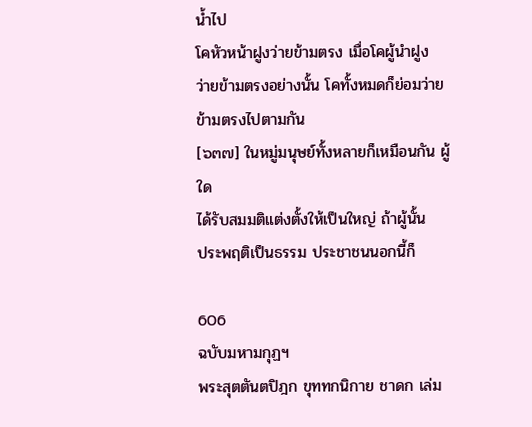น้ำไป
โคหัวหน้าฝูงว่ายข้ามตรง เมื่อโคผู้นำฝูง
ว่ายข้ามตรงอย่างนั้น โคทั้งหมดก็ย่อมว่าย
ข้ามตรงไปตามกัน
[๖๓๗] ในหมู่มนุษย์ทั้งหลายก็เหมือนกัน ผู้ใด
ได้รับสมมติแต่งตั้งให้เป็นใหญ่ ถ้าผู้นั้น
ประพฤติเป็นธรรม ประชาชนนอกนี้ก็

606
ฉบับมหามกุฏฯ
พระสุตตันตปิฎก ขุททกนิกาย ชาดก เล่ม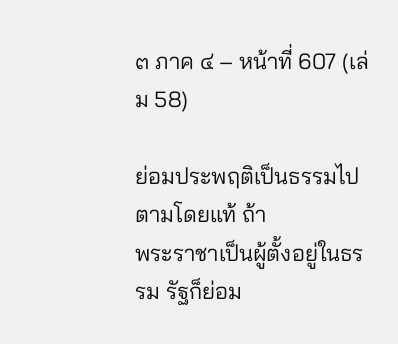๓ ภาค ๔ – หน้าที่ 607 (เล่ม 58)

ย่อมประพฤติเป็นธรรมไปตามโดยแท้ ถ้า
พระราชาเป็นผู้ตั้งอยู่ในธรรม รัฐก็ย่อม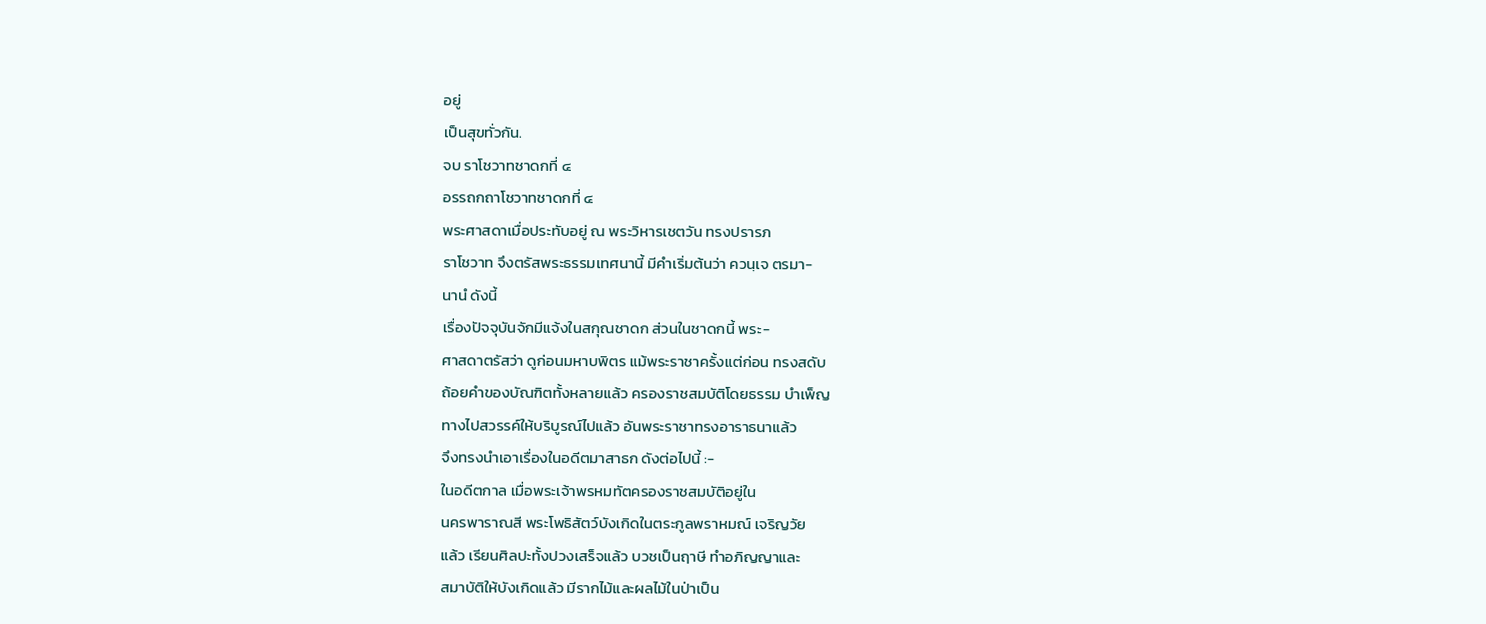อยู่
เป็นสุขทั่วกัน.
จบ ราโชวาทชาดกที่ ๔
อรรถกถาโชวาทชาดกที่ ๔
พระศาสดาเมื่อประทับอยู่ ณ พระวิหารเชตวัน ทรงปรารภ
ราโชวาท จึงตรัสพระธรรมเทศนานี้ มีคำเริ่มต้นว่า ควนฺเจ ตรมา-
นานํ ดังนี้
เรื่องปัจจุบันจักมีแจ้งในสกุณชาดก ส่วนในชาดกนี้ พระ-
ศาสดาตรัสว่า ดูก่อนมหาบพิตร แม้พระราชาครั้งแต่ก่อน ทรงสดับ
ถ้อยคำของบัณฑิตทั้งหลายแล้ว ครองราชสมบัติโดยธรรม บำเพ็ญ
ทางไปสวรรค์ให้บริบูรณ์ไปแล้ว อันพระราชาทรงอาราธนาแล้ว
จึงทรงนำเอาเรื่องในอดีตมาสาธก ดังต่อไปนี้ :-
ในอดีตกาล เมื่อพระเจ้าพรหมทัตครองราชสมบัติอยู่ใน
นครพาราณสี พระโพธิสัตว์บังเกิดในตระกูลพราหมณ์ เจริญวัย
แล้ว เรียนศิลปะทั้งปวงเสร็จแล้ว บวชเป็นฤาษี ทำอภิญญาและ
สมาบัติให้บังเกิดแล้ว มีรากไม้และผลไม้ในป่าเป็น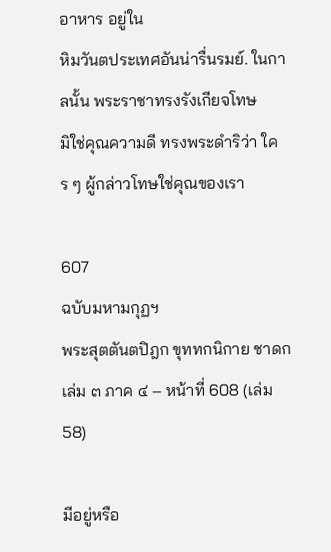อาหาร อยู่ใน
หิมวันตประเทศอันน่ารื่นรมย์. ในกาลนั้น พระราชาทรงรังเกียจโทษ
มิใช่คุณความดี ทรงพระดำริว่า ใคร ๆ ผู้กล่าวโทษใช่คุณของเรา

607
ฉบับมหามกุฏฯ
พระสุตตันตปิฎก ขุททกนิกาย ชาดก เล่ม ๓ ภาค ๔ – หน้าที่ 608 (เล่ม 58)

มีอยู่หรือ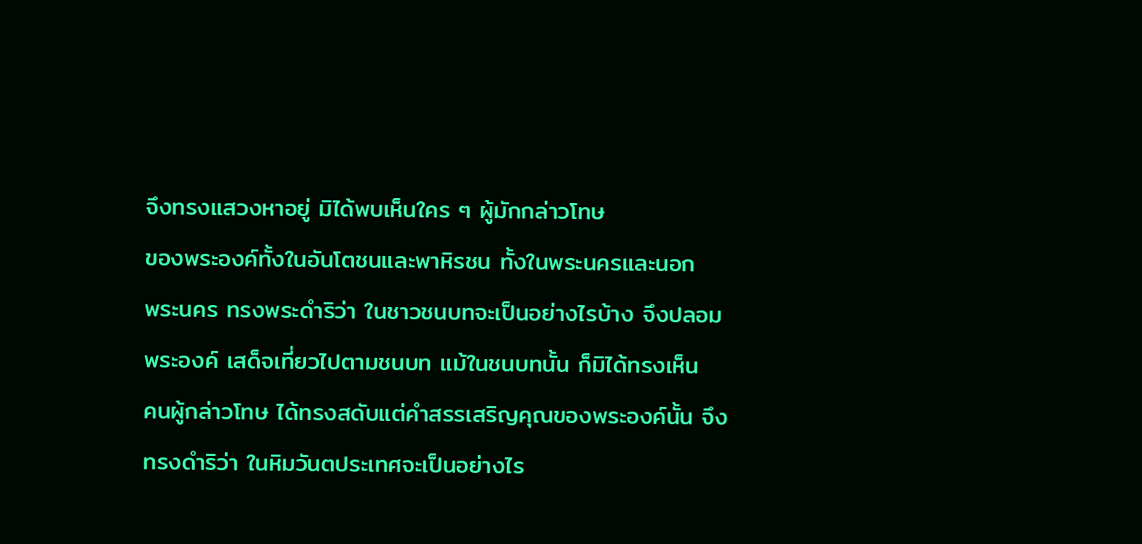จึงทรงแสวงหาอยู่ มิได้พบเห็นใคร ๆ ผู้มักกล่าวโทษ
ของพระองค์ทั้งในอันโตชนและพาหิรชน ทั้งในพระนครและนอก
พระนคร ทรงพระดำริว่า ในชาวชนบทจะเป็นอย่างไรบ้าง จึงปลอม
พระองค์ เสด็จเที่ยวไปตามชนบท แม้ในชนบทนั้น ก็มิได้ทรงเห็น
คนผู้กล่าวโทษ ได้ทรงสดับแต่คำสรรเสริญคุณของพระองค์นั้น จึง
ทรงดำริว่า ในหิมวันตประเทศจะเป็นอย่างไร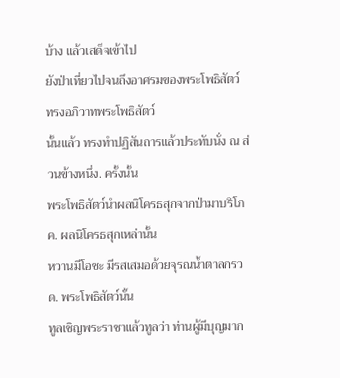บ้าง แล้วเสด็จเข้าไป
ยังป่าเที่ยวไปจนถึงอาศรมของพระโพธิสัตว์ ทรงอภิวาทพระโพธิสัตว์
นั้นแล้ว ทรงทำปฏิสันถารแล้วประทับนั่ง ณ ส่วนข้างหนึ่ง. ครั้งนั้น
พระโพธิสัตว์นำผลนิโครธสุกจากป่ามาบริโภค. ผลนิโครธสุกเหล่านั้น
หวานมีโอชะ มีรสเสมอด้วยจุรณน้ำตาลกรวด. พระโพธิสัตว์นั้น
ทูลเชิญพระราชาแล้วทูลว่า ท่านผู้มีบุญมาก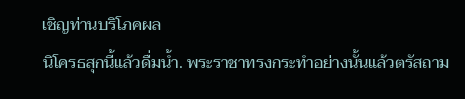เชิญท่านบริโภคผล
นิโครธสุกนี้แล้วดื่มน้ำ. พระราชาทรงกระทำอย่างนั้นแล้วตรัสถาม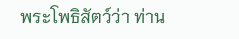พระโพธิสัตว์ว่า ท่าน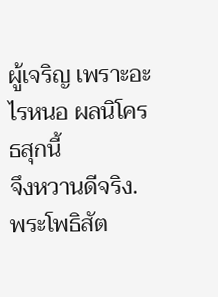ผู้เจริญ เพราะอะไรหนอ ผลนิโครธสุกนี้
จึงหวานดีจริง. พระโพธิสัต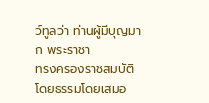ว์ทูลว่า ท่านผู้มีบุญมาก พระราชา
ทรงครองราชสมบัติโดยธรรมโดยเสมอ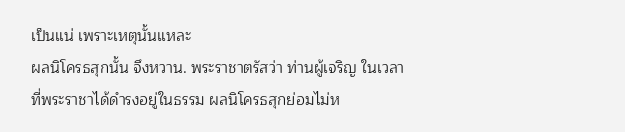เป็นแน่ เพราะเหตุนั้นแหละ
ผลนิโครธสุกนั้น จึงหวาน. พระราชาตรัสว่า ท่านผู้เจริญ ในเวลา
ที่พระราชาได้ดำรงอยู่ในธรรม ผลนิโครธสุกย่อมไม่ห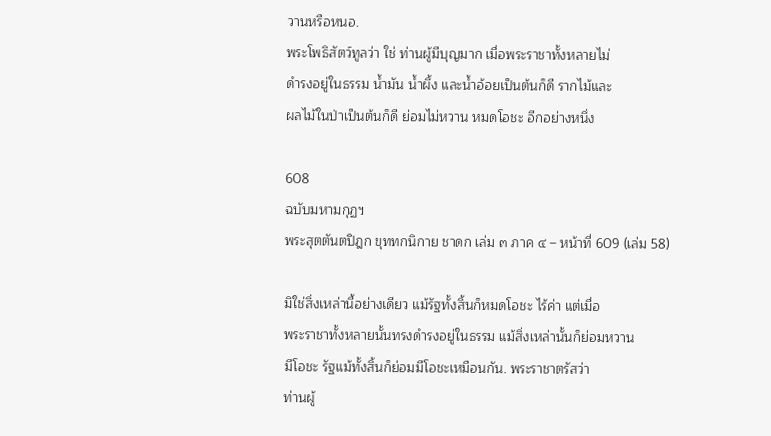วานหรือหนอ.
พระโพธิสัตว์ทูลว่า ใช่ ท่านผู้มีบุญมาก เมื่อพระราชาทั้งหลายไม่
ดำรงอยู่ในธรรม น้ำมัน น้ำผึ้ง และน้ำอ้อยเป็นต้นก็ดี รากไม้และ
ผลไม้ในป่าเป็นต้นก็ดี ย่อมไม่หวาน หมดโอชะ อีกอย่างหนึ่ง

608
ฉบับมหามกุฏฯ
พระสุตตันตปิฎก ขุททกนิกาย ชาดก เล่ม ๓ ภาค ๔ – หน้าที่ 609 (เล่ม 58)

มิใช่สิ่งเหล่านี้อย่างเดียว แม้รัฐทั้งสิ้นก็หมดโอชะ ไร้ค่า แต่เมื่อ
พระราชาทั้งหลายนั้นทรงดำรงอยู่ในธรรม แม้สิ่งเหล่านั้นก็ย่อมหวาน
มีโอชะ รัฐแม้ทั้งสิ้นก็ย่อมมีโอชะเหมือนกัน. พระราชาตรัสว่า
ท่านผู้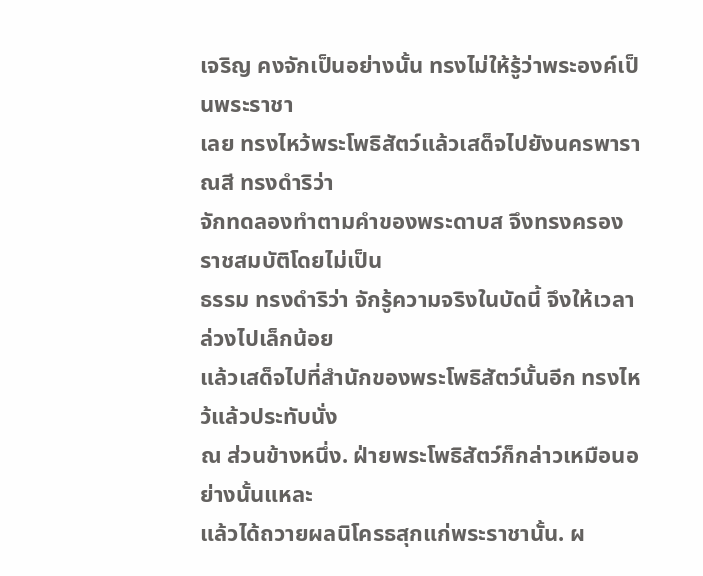เจริญ คงจักเป็นอย่างนั้น ทรงไม่ให้รู้ว่าพระองค์เป็นพระราชา
เลย ทรงไหว้พระโพธิสัตว์แล้วเสด็จไปยังนครพาราณสี ทรงดำริว่า
จักทดลองทำตามคำของพระดาบส จึงทรงครองราชสมบัติโดยไม่เป็น
ธรรม ทรงดำริว่า จักรู้ความจริงในบัดนี้ จึงให้เวลาล่วงไปเล็กน้อย
แล้วเสด็จไปที่สำนักของพระโพธิสัตว์นั้นอีก ทรงไหว้แล้วประทับนั่ง
ณ ส่วนข้างหนึ่ง. ฝ่ายพระโพธิสัตว์ก็กล่าวเหมือนอย่างนั้นแหละ
แล้วได้ถวายผลนิโครธสุกแก่พระราชานั้น. ผ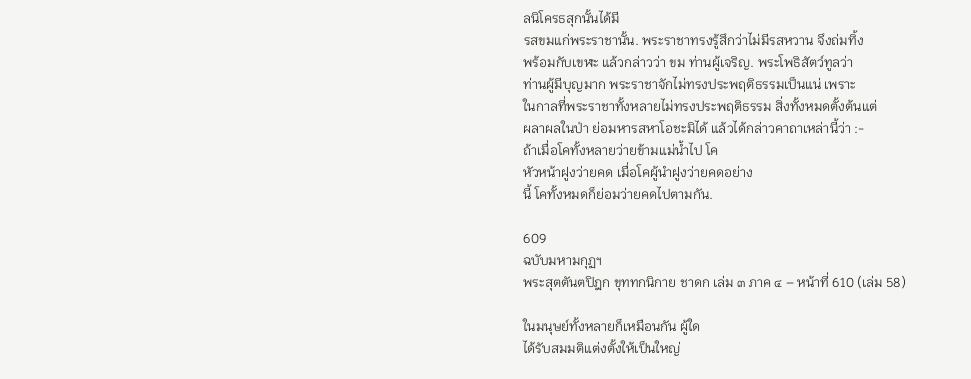ลนิโครธสุกนั้นได้มี
รสขมแก่พระราชานั้น. พระราชาทรงรู้สึกว่าไม่มีรสหวาน จึงถ่มทิ้ง
พร้อมกับเขฬะ แล้วกล่าวว่า ขม ท่านผู้เจริญ. พระโพธิสัตว์ทูลว่า
ท่านผู้มีบุญมาก พระราชาจักไม่ทรงประพฤติธรรมเป็นแน่ เพราะ
ในกาลที่พระราชาทั้งหลายไม่ทรงประพฤติธรรม สิ่งทั้งหมดตั้งต้นแต่
ผลาผลในป่า ย่อมหารสหาโอชะมิได้ แล้วได้กล่าวคาถาเหล่านี้ว่า :-
ถ้าเมื่อโคทั้งหลายว่ายข้ามแม่น้ำไป โค
หัวหน้าฝูงว่ายคด เมื่อโคผู้นำฝูงว่ายคดอย่าง
นี้ โคทั้งหมดก็ย่อมว่ายคดไปตามกัน.

609
ฉบับมหามกุฏฯ
พระสุตตันตปิฎก ขุททกนิกาย ชาดก เล่ม ๓ ภาค ๔ – หน้าที่ 610 (เล่ม 58)

ในมนุษย์ทั้งหลายก็เหมือนกัน ผู้ใด
ได้รับสมมติแต่งตั้งให้เป็นใหญ่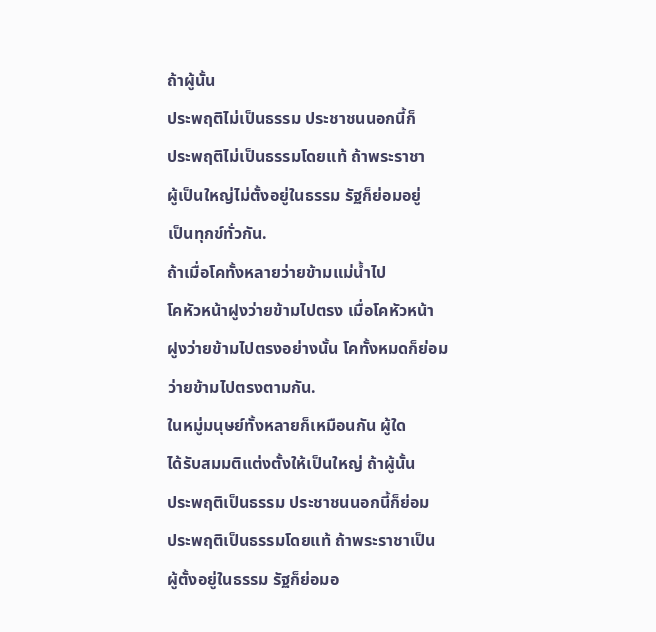ถ้าผู้นั้น
ประพฤติไม่เป็นธรรม ประชาชนนอกนี้ก็
ประพฤติไม่เป็นธรรมโดยแท้ ถ้าพระราชา
ผู้เป็นใหญ่ไม่ตั้งอยู่ในธรรม รัฐก็ย่อมอยู่
เป็นทุกข์ทั่วกัน.
ถ้าเมื่อโคทั้งหลายว่ายข้ามแม่น้ำไป
โคหัวหน้าฝูงว่ายข้ามไปตรง เมื่อโคหัวหน้า
ฝูงว่ายข้ามไปตรงอย่างนั้น โคทั้งหมดก็ย่อม
ว่ายข้ามไปตรงตามกัน.
ในหมู่มนุษย์ทั้งหลายก็เหมือนกัน ผู้ใด
ได้รับสมมติแต่งตั้งให้เป็นใหญ่ ถ้าผู้นั้น
ประพฤติเป็นธรรม ประชาชนนอกนี้ก็ย่อม
ประพฤติเป็นธรรมโดยแท้ ถ้าพระราชาเป็น
ผู้ตั้งอยู่ในธรรม รัฐก็ย่อมอ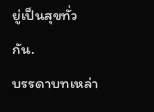ยู่เป็นสุขทั่วกัน.
บรรดาบทเหล่า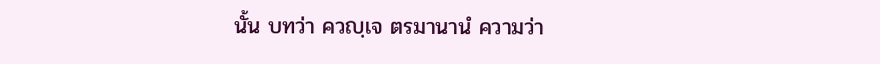นั้น บทว่า ควญฺเจ ตรมานานํ ความว่า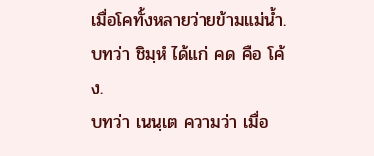เมื่อโคทั้งหลายว่ายข้ามแม่น้ำ. บทว่า ชิมฺหํ ได้แก่ คด คือ โค้ง.
บทว่า เนนฺเต ความว่า เมื่อ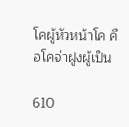โคผู้หัวหน้าโค คือโคจ่าฝูงผู้เป็น

610